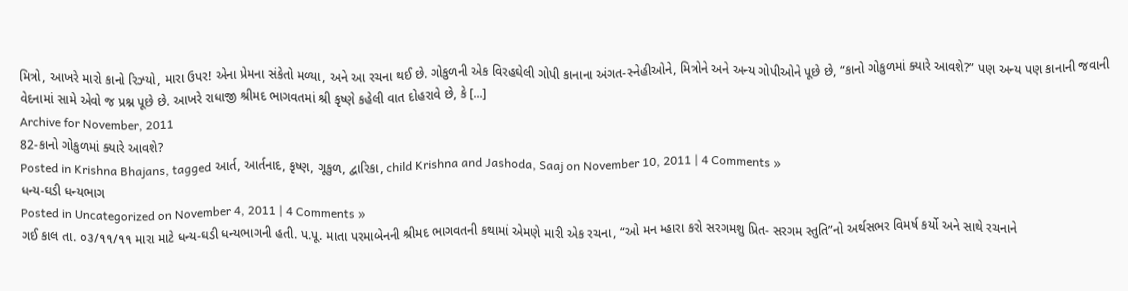મિત્રો, આખરે મારો કાનો રિઝ્યો, મારા ઉપર! એના પ્રેમના સંકેતો મળ્યા, અને આ રચના થઈ છે. ગોકુળની એક વિરહઘેલી ગોપી કાનાના અંગત-સ્નેહીઓને, મિત્રોને અને અન્ય ગોપીઓને પૂછે છે, “કાનો ગોકુળમાં ક્યારે આવશે?” પણ અન્ય પણ કાનાની જવાની વેદનામાં સામે એવો જ પ્રશ્ન પૂછે છે. આખરે રાધાજી શ્રીમદ ભાગવતમાં શ્રી કૃષ્ણે કહેલી વાત દોહરાવે છે, કે [...]
Archive for November, 2011
82-કાનો ગોકુળમાં ક્યારે આવશે?
Posted in Krishna Bhajans, tagged આર્ત, આર્તનાદ, કૃષ્ણ, ગૂકુળ, દ્વારિકા, child Krishna and Jashoda, Saaj on November 10, 2011 | 4 Comments »
ધન્ય-ઘડી ધન્યભાગ
Posted in Uncategorized on November 4, 2011 | 4 Comments »
ગઈ કાલ તા. ૦૩/૧૧/૧૧ મારા માટે ધન્ય-ઘડી ધન્યભાગની હતી. પ.પૂ. માતા પરમાબેનની શ્રીમદ ભાગવતની કથામાં એમણે મારી એક રચના, “ઓ મન મ્હારા કરો સરગમશુ પ્રિત- સરગમ સ્તુતિ”નો અર્થસભર વિમર્ષ કર્યો અને સાથે રચનાને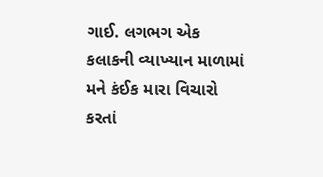ગાઈ. લગભગ એક કલાકની વ્યાખ્યાન માળામાં મને કંઈક મારા વિચારો કરતાં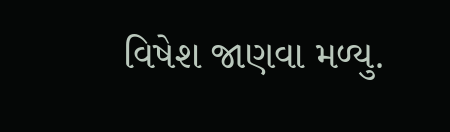વિષેશ જાણવા મળ્યુ.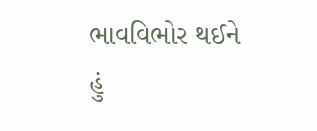ભાવવિભોર થઈને હું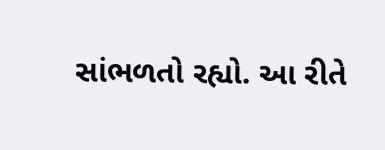સાંભળતો રહ્યો. આ રીતે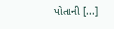પોતાની [...]